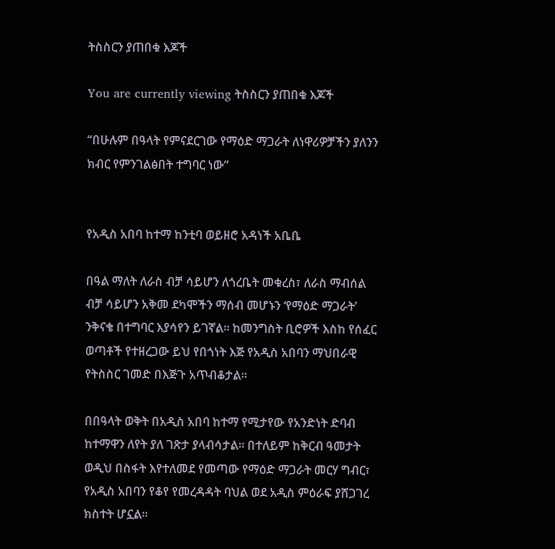ትስስርን ያጠበቁ እጆች

You are currently viewing ትስስርን ያጠበቁ እጆች

“በሁሉም በዓላት የምናደርገው የማዕድ ማጋራት ለነዋሪዎቻችን ያለንን ክብር የምንገልፅበት ተግባር ነው”


የአዲስ አበባ ከተማ ከንቲባ ወይዘሮ አዳነች አቤቤ

በዓል ማለት ለራስ ብቻ ሳይሆን ለጎረቤት መቁረስ፣ ለራስ ማብሰል ብቻ ሳይሆን አቅመ ደካሞችን ማሰብ መሆኑን ‘የማዕድ ማጋራት’ ንቅናቄ በተግባር እያሳየን ይገኛል። ከመንግስት ቢሮዎች እስከ የሰፈር ወጣቶች የተዘረጋው ይህ የበጎነት እጅ የአዲስ አበባን ማህበራዊ የትስስር ገመድ በእጅጉ አጥብቆታል።

በበዓላት ወቅት በአዲስ አበባ ከተማ የሚታየው የአንድነት ድባብ ከተማዋን ለየት ያለ ገጽታ ያላብሳታል። በተለይም ከቅርብ ዓመታት ወዲህ በስፋት እየተለመደ የመጣው የማዕድ ማጋራት መርሃ ግብር፣ የአዲስ አበባን የቆየ የመረዳዳት ባህል ወደ አዲስ ምዕራፍ ያሸጋገረ ክስተት ሆኗል።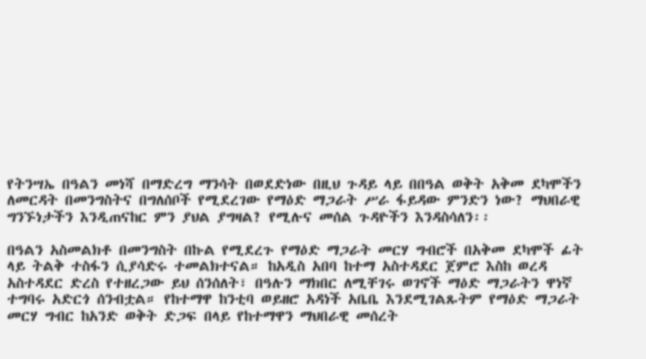የትንሣኤ በዓልን መነሻ በማድረግ ማንሳት በወደድነው በዚህ ጉዳይ ላይ በበዓል ወቅት አቅመ ደካሞችን ለመርዳት በመንግስትና በግለሰቦች የሚደረገው የማዕድ ማጋራት ሥራ ፋይዳው ምንድን ነው? ማህበራዊ ግንኙነታችን እንዲጠናከር ምን ያህል ያግዛል? የሚሉና መሰል ጉዳዮችን እንዳስሳለን፡፡

በዓልን አስመልክቶ በመንግስት በኩል የሚደረጉ የማዕድ ማጋራት መርሃ ግብሮች በአቅመ ደካሞች ፊት ላይ ትልቅ ተስፋን ሲያሳድሩ ተመልክተናል። ከአዲስ አበባ ከተማ አስተዳደር ጀምሮ እስከ ወረዳ አስተዳደር ድረስ የተዘረጋው ይህ ሰንሰለት፣ በዓሉን ማክበር ለሚቸገሩ ወገኖች ማዕድ ማጋራትን ዋነኛ ተግባሩ አድርጎ ሰንብቷል። የከተማዋ ከንቲባ ወይዘሮ አዳነች አቤቤ እንደሚገልጹትም የማዕድ ማጋራት መርሃ ግብር ከአንድ ወቅት ድጋፍ በላይ የከተማዋን ማህበራዊ መሰረት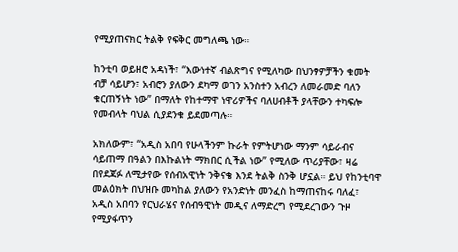የሚያጠናክር ትልቅ የፍቅር መግለጫ ነው።

ከንቲባ ወይዘሮ አዳነች፣ “እውነተኛ ብልጽግና የሚለካው በህንፃዎቻችን ቁመት ብቻ ሳይሆን፣ አብሮን ያለውን ደካማ ወገን አንስተን አብረን ለመራመድ ባለን ቁርጠኝነት ነው” በማለት የከተማዋ ነዋሪዎችና ባለሀብቶች ያላቸውን ተካፍሎ የመብላት ባህል ሲያደንቁ ይደመጣሉ።

አክለውም፣ “አዲስ አበባ የሁላችንም ኩራት የምትሆነው ማንም ሳይራብና ሳይጠማ በዓልን በእኩልነት ማክበር ሲችል ነው” የሚለው ጥሪያቸው፣ ዛሬ በየደጃፉ ለሚታየው የሰብአዊነት ንቅናቄ እንደ ትልቅ ስንቅ ሆኗል። ይህ የከንቲባዋ መልዕክት በህዝቡ መካከል ያለውን የአንድነት መንፈስ ከማጠናከሩ ባለፈ፣ አዲስ አበባን የርህራሄና የሰብዓዊነት መዲና ለማድረግ የሚደረገውን ጉዞ የሚያፋጥን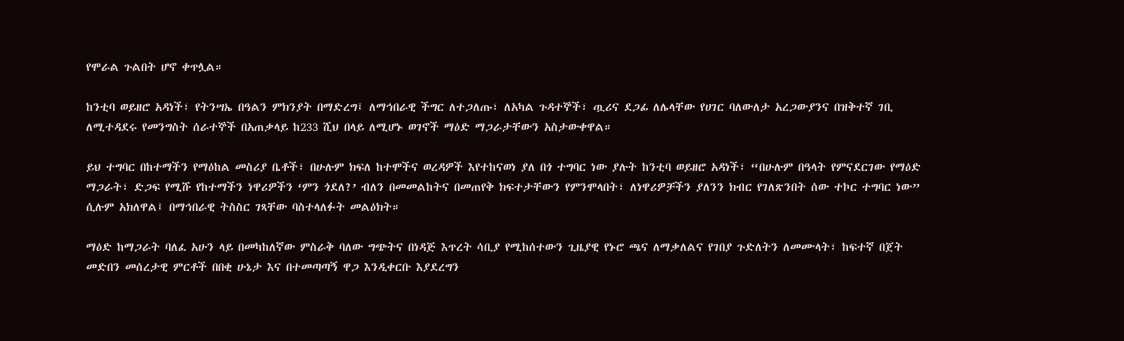የሞራል ጉልበት ሆኖ ቀጥሏል።

ከንቲባ ወይዘሮ አዳነች፣ የትንሣኤ በዓልን ምክንያት በማድረግ፤ ለማኅበራዊ ችግር ለተጋለጡ፣ ለአካል ጉዳተኞች፣ ጧሪና ደጋፊ ለሌላቸው የሀገር ባለውለታ አረጋውያንና በዝቅተኛ ገቢ ለሚተዳደሩ የመንግስት ሰራተኞች በአጠቃላይ ከ233 ሺህ በላይ ለሚሆኑ ወገኖች ማዕድ ማጋራታቸውን አስታውቀዋል።

ይህ ተግባር በከተማችን የማዕከል መስሪያ ቤቶች፣ በሁሉም ክፍለ ከተሞችና ወረዳዎች እየተከናወነ ያለ በጎ ተግባር ነው ያሉት ከንቲባ ወይዘሮ አዳነች፣ “በሁሉም በዓላት የምናደርገው የማዕድ ማጋራት፣ ድጋፍ የሚሹ የከተማችን ነዋሪዎችን ‘ምን ጎደለ?’ ብለን በመመልከትና በመጠየቅ ክፍተታቸውን የምንሞላበት፣ ለነዋሪዎቻችን ያለንን ክብር የገለጽንበት ሰው ተኮር ተግባር ነው” ሲሉም አክለዋል፤ በማኅበራዊ ትስስር ገጻቸው ባስተላለፉት መልዕክት።

ማዕድ ከማጋራት ባለፈ አሁን ላይ በመካከለኛው ምስራቅ ባለው ግጭትና በነዳጅ እጥረት ሳቢያ የሚከሰተውን ጊዜያዊ የኑሮ ጫና ለማቃለልና የገበያ ጉድለትን ለመሙላት፣ ከፍተኛ በጀት መድበን መሰረታዊ ምርቶች በበቂ ሁኔታ እና በተመጣጣኝ ዋጋ እንዲቀርቡ እያደረግን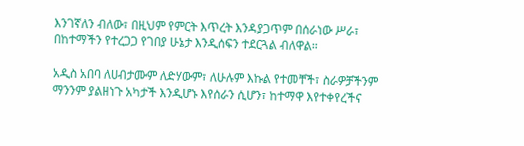እንገኛለን ብለው፣ በዚህም የምርት እጥረት እንዳያጋጥም በሰራነው ሥራ፣ በከተማችን የተረጋጋ የገበያ ሁኔታ እንዲሰፍን ተደርጓል ብለዋል።

አዲስ አበባ ለሀብታሙም ለድሃውም፣ ለሁሉም እኩል የተመቸች፣ ስራዎቻችንም ማንንም ያልዘነጉ አካታች እንዲሆኑ እየሰራን ሲሆን፣ ከተማዋ እየተቀየረችና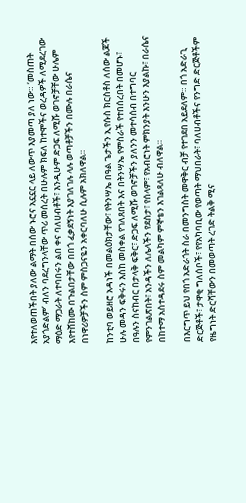እየተለወጠችበት ያለው ልማት በሰው ኑሮና አኗኗር ላይ ለውጥ እያመጣ ያለ ነው። ‘መስጠት አያጎድልም’ ብለን ባደረግንላቸው ጥሪ መሰረት በሁሉም ክፍለ ከተሞችና ወረዳዎች ለሚደረገው ማዕድ ማጋራት ለተባበሩን ልበ ቀና ባለሀብቶች፣ እንዲሁም ድጋፍ ለሚሹ ወገኖቻቸው ሁሌም እየተሸከሙ በጉልበታቸው በበጎ ፈቃደኝነት እያገለገሉ ላሉ ወጣቶቻችን በሙሉ በራሴና በነዋሪዎቻችን ስም ምስጋናዬን አቀርባለሁ ሲሉም አክለዋል።

ከንቲባ ወይዘሮ አዳነች በመልዕክታቸው፣ የትንሣኤ በዓል ጌታችን ኢየሱስ ክርስቶስ ለሰው ልጆች ሁሉ መዳን ፍቅሩን እስከ መስቀል የገለጸበት እና በትንሣኤ የምስራች የተበሰረበት በመሆኑ፣ በዓሉን ስናከብር በታላቅ ፍቅር፣ ድጋፍ ለሚሹ ወገኖቻችን ያለንን መተሳሰብ በተግባር የምንገልጽበት፣ አንዳችን ለሌላችን የደስታ፣ የሰላም፣ የአብሮነት ምክንያት እንሁን እያልኩ፣ በራሴና በከተማ አስተዳደሩ ስም መልካም ምኞቴን እገልጻለሁ ብለዋል።

በእርግጥ ይህ የበጎ አድራጎት ስራ በመንግስት መዋቅር ብቻ የተገደበ አይደለም። በጎ አድራጊ ድርጅቶች፣ ታዋቂ ግለሰቦች፣ የየአካባቢው የወጣት ማህበራት፣ ባለሀብቶችና የንግድ ድርጅቶችም የዜግነት ድርሻቸውን በመወጣት ረገድ ትልቅ ሚና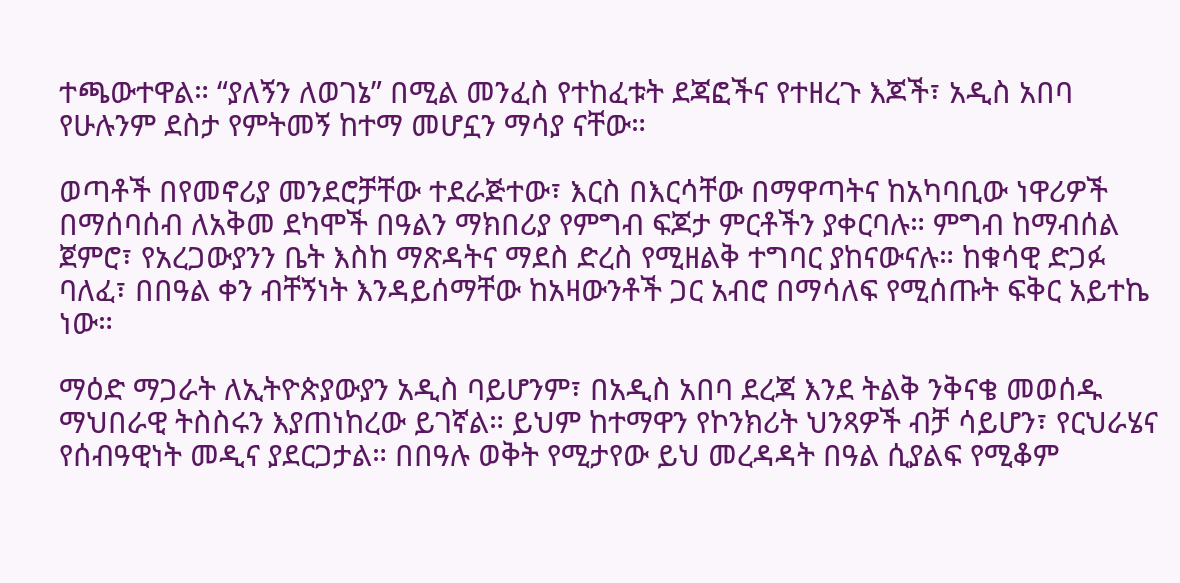ተጫውተዋል። “ያለኝን ለወገኔ” በሚል መንፈስ የተከፈቱት ደጃፎችና የተዘረጉ እጆች፣ አዲስ አበባ የሁሉንም ደስታ የምትመኝ ከተማ መሆኗን ማሳያ ናቸው።

ወጣቶች በየመኖሪያ መንደሮቻቸው ተደራጅተው፣ እርስ በእርሳቸው በማዋጣትና ከአካባቢው ነዋሪዎች በማሰባሰብ ለአቅመ ደካሞች በዓልን ማክበሪያ የምግብ ፍጆታ ምርቶችን ያቀርባሉ። ምግብ ከማብሰል ጀምሮ፣ የአረጋውያንን ቤት እስከ ማጽዳትና ማደስ ድረስ የሚዘልቅ ተግባር ያከናውናሉ። ከቁሳዊ ድጋፉ ባለፈ፣ በበዓል ቀን ብቸኝነት እንዳይሰማቸው ከአዛውንቶች ጋር አብሮ በማሳለፍ የሚሰጡት ፍቅር አይተኬ ነው።

ማዕድ ማጋራት ለኢትዮጵያውያን አዲስ ባይሆንም፣ በአዲስ አበባ ደረጃ እንደ ትልቅ ንቅናቄ መወሰዱ ማህበራዊ ትስስሩን እያጠነከረው ይገኛል። ይህም ከተማዋን የኮንክሪት ህንጻዎች ብቻ ሳይሆን፣ የርህራሄና የሰብዓዊነት መዲና ያደርጋታል። በበዓሉ ወቅት የሚታየው ይህ መረዳዳት በዓል ሲያልፍ የሚቆም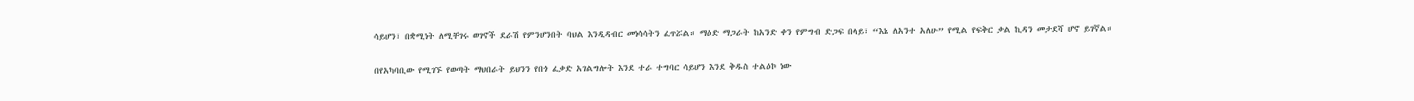ሳይሆን፣ በቋሚነት ለሚቸገሩ ወገኖች ደራሽ የምንሆንበት ባህል እንዲዳብር መነሳሳትን ፈጥሯል። ማዕድ ማጋራት ከአንድ ቀን የምግብ ድጋፍ በላይ፣ “እኔ ለአንተ አለሁ” የሚል የፍቅር ቃል ኪዳን መታደሻ ሆኖ ይገኛል።

በየአካባቢው የሚገኙ የወጣት ማህበራት ይህንን የበጎ ፈቃድ አገልግሎት እንደ ተራ ተግባር ሳይሆን እንደ ቅዱስ ተልዕኮ ነው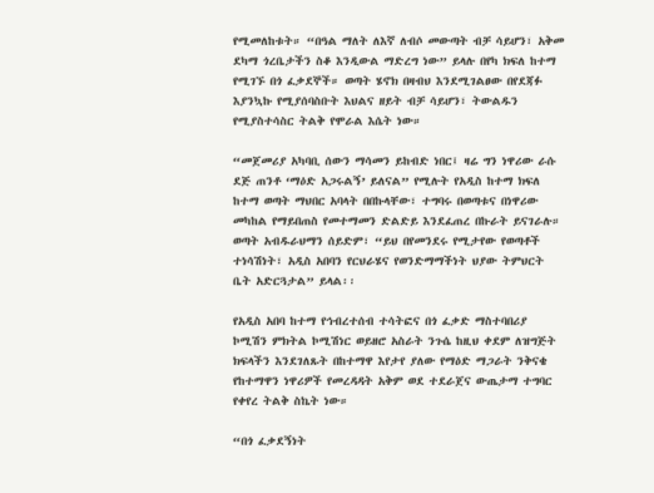የሚመለከቱት። “በዓል ማለት ለእኛ ለብሶ መውጣት ብቻ ሳይሆን፣ አቅመ ደካማ ጎረቤታችን ስቆ እንዲውል ማድረግ ነው” ይላሉ በየካ ክፍለ ከተማ የሚገኙ በጎ ፈቃደኞች። ወጣት ሄኖክ በዛብህ እንደሚገልፀው በየደጃፉ እያንኳኩ የሚያሰባስቡት እህልና ዘይት ብቻ ሳይሆን፣ ትውልዱን የሚያስተሳስር ትልቅ የሞራል እሴት ነው።

“መጀመሪያ አካባቢ ሰውን ማሳመን ይከብድ ነበር፤ ዛሬ ግን ነዋሪው ራሱ ደጅ ጠንቶ ‘ማዕድ አጋሩልኝ’ ይለናል” የሚሉት የአዲስ ከተማ ክፍለ ከተማ ወጣት ማህበር አባላት በበኩላቸው፣ ተግባሩ በወጣቱና በነዋሪው መካከል የማይበጠስ የመተማመን ድልድይ እንደፈጠረ በኩራት ይናገራሉ። ወጣት አብዱራህማን ሰይድም፣ “ይህ በየመንደሩ የሚታየው የወጣቶች ተነሳሽነት፣ አዲስ አበባን የርህራሄና የወንድማማችነት ህያው ትምህርት ቤት አድርጓታል” ይላል፡፡

የአዲስ አበባ ከተማ የኅብረተሰብ ተሳትፎና በጎ ፈቃድ ማስተባበሪያ ኮሚሽን ምክትል ኮሚሽነር ወይዘሮ አስራት ንጉሴ ከዚህ ቀደም ለዝግጅት ክፍላችን እንደገለጹት በከተማዋ እየታየ ያለው የማዕድ ማጋራት ንቅናቄ የከተማዋን ነዋሪዎች የመረዳዳት አቅም ወደ ተደራጀና ውጤታማ ተግባር የቀየረ ትልቅ ስኬት ነው።

“በጎ ፈቃደኝነት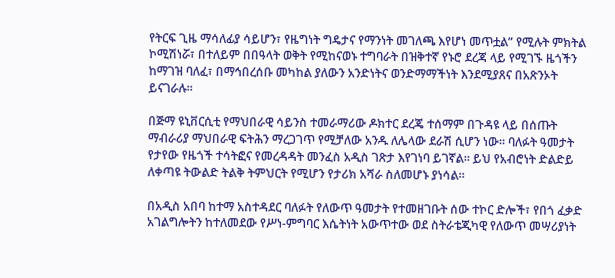የትርፍ ጊዜ ማሳለፊያ ሳይሆን፣ የዜግነት ግዴታና የማንነት መገለጫ እየሆነ መጥቷል” የሚሉት ምክትል ኮሚሽነሯ፣ በተለይም በበዓላት ወቅት የሚከናወኑ ተግባራት በዝቅተኛ የኑሮ ደረጃ ላይ የሚገኙ ዜጎችን ከማገዝ ባለፈ፣ በማኅበረሰቡ መካከል ያለውን አንድነትና ወንድማማችነት እንደሚያጸና በአጽንኦት ይናገራሉ።

በጅማ ዩኒቨርሲቲ የማህበራዊ ሳይንስ ተመራማሪው ዶክተር ደረጄ ተሰማም በጉዳዩ ላይ በሰጡት ማብራሪያ ማህበራዊ ፍትሕን ማረጋገጥ የሚቻለው አንዱ ለሌላው ደራሽ ሲሆን ነው። ባለፉት ዓመታት የታየው የዜጎች ተሳትፎና የመረዳዳት መንፈስ አዲስ ገጽታ እየገነባ ይገኛል። ይህ የአብሮነት ድልድይ ለቀጣዩ ትውልድ ትልቅ ትምህርት የሚሆን የታሪክ አሻራ ስለመሆኑ ያነሳል።

በአዲስ አበባ ከተማ አስተዳደር ባለፉት የለውጥ ዓመታት የተመዘገቡት ሰው ተኮር ድሎች፣ የበጎ ፈቃድ አገልግሎትን ከተለመደው የሥነ-ምግባር እሴትነት አውጥተው ወደ ስትራቴጂካዊ የለውጥ መሣሪያነት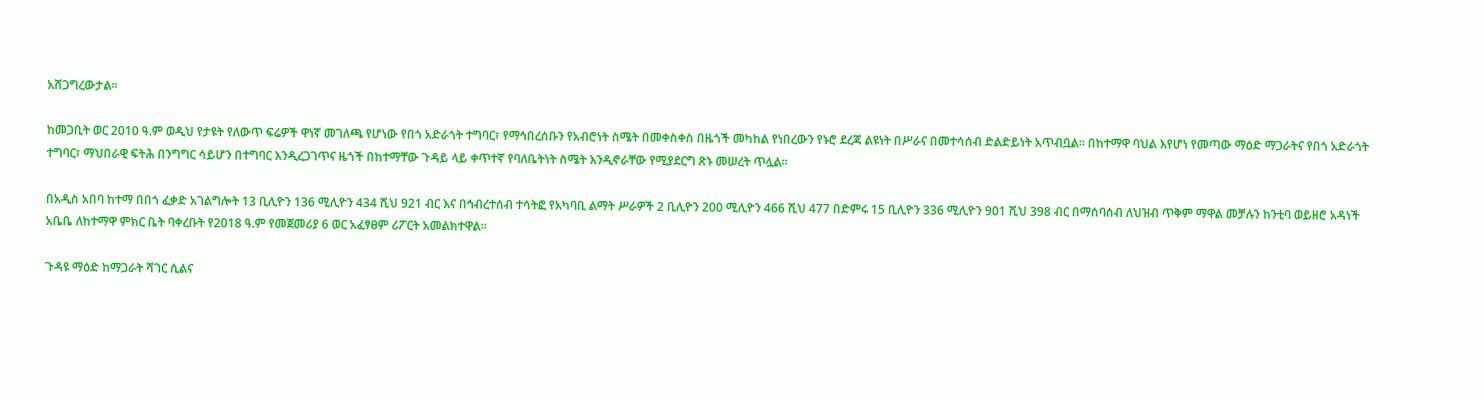አሸጋግረውታል።

ከመጋቢት ወር 2010 ዓ.ም ወዲህ የታዩት የለውጥ ፍሬዎች ዋነኛ መገለጫ የሆነው የበጎ አድራጎት ተግባር፣ የማኅበረሰቡን የአብሮነት ስሜት በመቀስቀስ በዜጎች መካከል የነበረውን የኑሮ ደረጃ ልዩነት በሥራና በመተሳሰብ ድልድይነት አጥብቧል። በከተማዋ ባህል እየሆነ የመጣው ማዕድ ማጋራትና የበጎ አድራጎት ተግባር፣ ማህበራዊ ፍትሕ በንግግር ሳይሆን በተግባር እንዲረጋገጥና ዜጎች በከተማቸው ጉዳይ ላይ ቀጥተኛ የባለቤትነት ስሜት እንዲኖራቸው የሚያደርግ ጽኑ መሠረት ጥሏል።

በአዲስ አበባ ከተማ በበጎ ፈቃድ አገልግሎት 13 ቢሊዮን 136 ሚሊዮን 434 ሺህ 921 ብር እና በኅብረተሰብ ተሳትፎ የአካባቢ ልማት ሥራዎች 2 ቢሊዮን 200 ሚሊዮን 466 ሺህ 477 በድምሩ 15 ቢሊዮን 336 ሚሊዮን 901 ሺህ 398 ብር በማሰባሰብ ለህዝብ ጥቅም ማዋል መቻሉን ከንቲባ ወይዘሮ አዳነች አቤቤ ለከተማዋ ምክር ቤት ባቀረቡት የ2018 ዓ.ም የመጀመሪያ 6 ወር አፈፃፀም ሪፖርት አመልክተዋል፡፡

ጉዳዩ ማዕድ ከማጋራት ሻገር ሲልና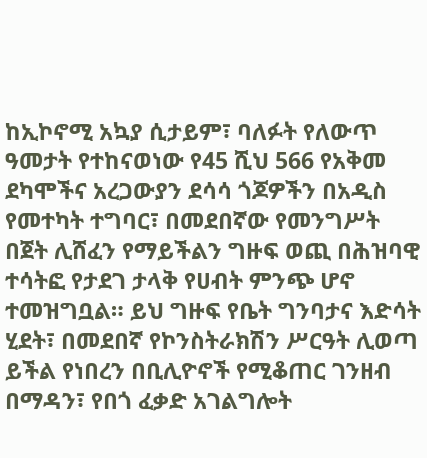ከኢኮኖሚ አኳያ ሲታይም፣ ባለፉት የለውጥ ዓመታት የተከናወነው የ45 ሺህ 566 የአቅመ ደካሞችና አረጋውያን ደሳሳ ጎጆዎችን በአዲስ የመተካት ተግባር፣ በመደበኛው የመንግሥት በጀት ሊሸፈን የማይችልን ግዙፍ ወጪ በሕዝባዊ ተሳትፎ የታደገ ታላቅ የሀብት ምንጭ ሆኖ ተመዝግቧል። ይህ ግዙፍ የቤት ግንባታና እድሳት ሂደት፣ በመደበኛ የኮንስትራክሽን ሥርዓት ሊወጣ ይችል የነበረን በቢሊዮኖች የሚቆጠር ገንዘብ በማዳን፣ የበጎ ፈቃድ አገልግሎት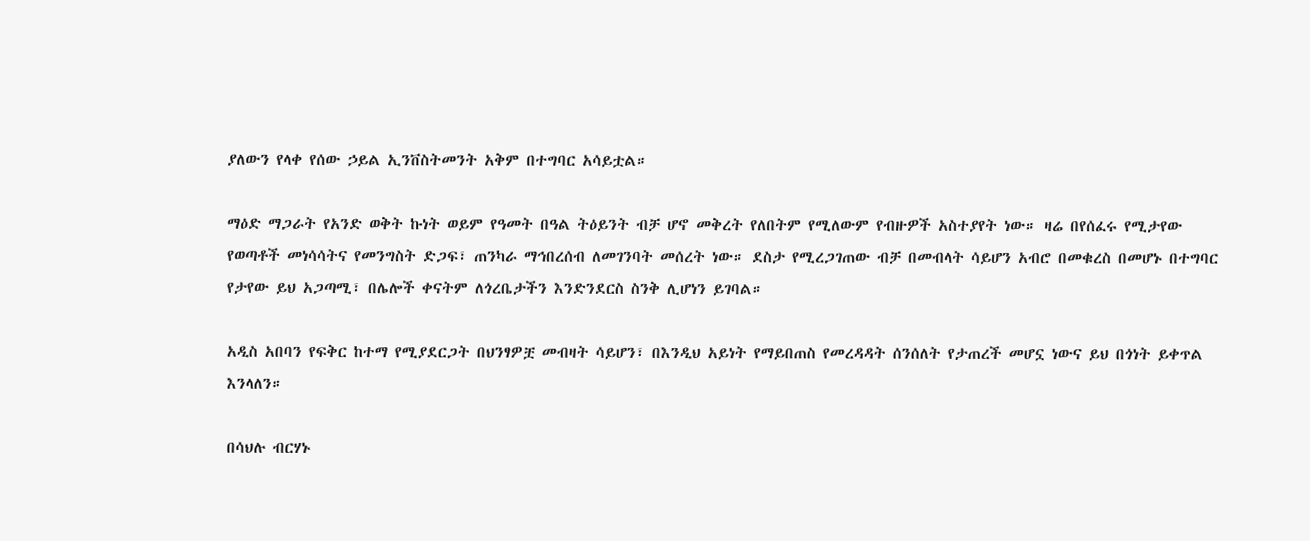ያለውን የላቀ የሰው ኃይል ኢንቨስትመንት አቅም በተግባር አሳይቷል።

ማዕድ ማጋራት የአንድ ወቅት ኩነት ወይም የዓመት በዓል ትዕይንት ብቻ ሆኖ መቅረት የለበትም የሚለውም የብዙዎች አስተያየት ነው። ዛሬ በየሰፈሩ የሚታየው የወጣቶች መነሳሳትና የመንግስት ድጋፍ፣ ጠንካራ ማኅበረሰብ ለመገንባት መሰረት ነው። ደስታ የሚረጋገጠው ብቻ በመብላት ሳይሆን አብሮ በመቁረስ በመሆኑ በተግባር የታየው ይህ አጋጣሚ፣ በሌሎች ቀናትም ለጎረቤታችን እንድንደርስ ስንቅ ሊሆነን ይገባል።

አዲስ አበባን የፍቅር ከተማ የሚያደርጋት በህንፃዎቿ መብዛት ሳይሆን፣ በእንዲህ አይነት የማይበጠስ የመረዳዳት ሰንሰለት የታጠረች መሆኗ ነውና ይህ በጎነት ይቀጥል እንላለን።

በሳህሉ ብርሃኑ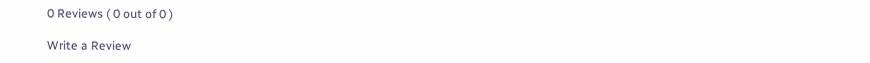0 Reviews ( 0 out of 0 )

Write a Review